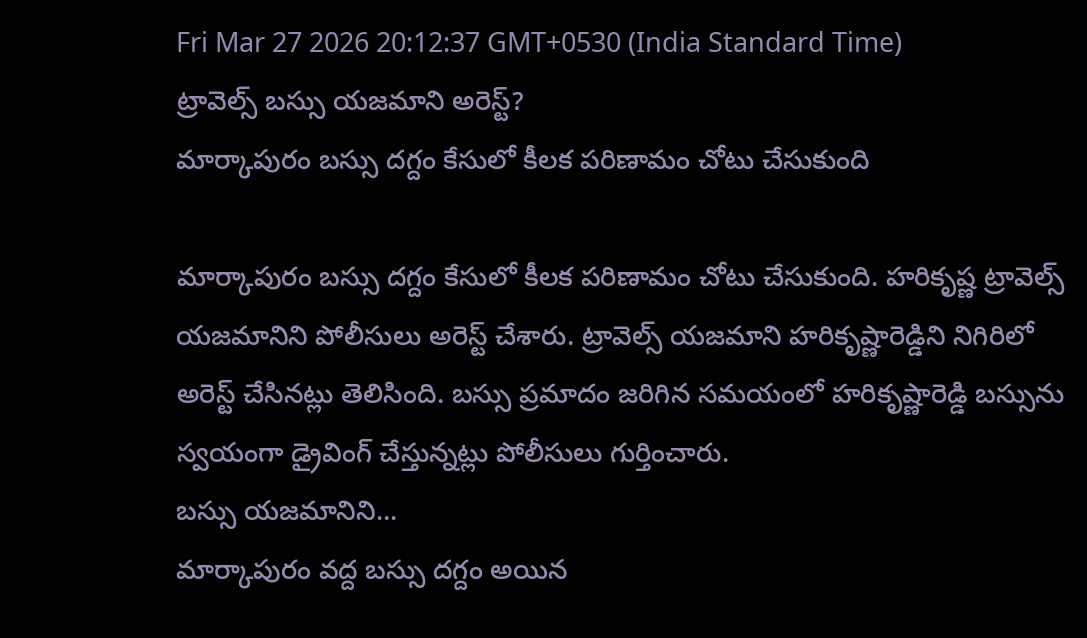Fri Mar 27 2026 20:12:37 GMT+0530 (India Standard Time)
ట్రావెల్స్ బస్సు యజమాని అరెస్ట్?
మార్కాపురం బస్సు దగ్దం కేసులో కీలక పరిణామం చోటు చేసుకుంది

మార్కాపురం బస్సు దగ్దం కేసులో కీలక పరిణామం చోటు చేసుకుంది. హరికృష్ణ ట్రావెల్స్ యజమానిని పోలీసులు అరెస్ట్ చేశారు. ట్రావెల్స్ యజమాని హరికృష్ణారెడ్డిని నిగిరిలో అరెస్ట్ చేసినట్లు తెలిసింది. బస్సు ప్రమాదం జరిగిన సమయంలో హరికృష్ణారెడ్డి బస్సును స్వయంగా డ్రైవింగ్ చేస్తున్నట్లు పోలీసులు గుర్తించారు.
బస్సు యజమానిని...
మార్కాపురం వద్ద బస్సు దగ్దం అయిన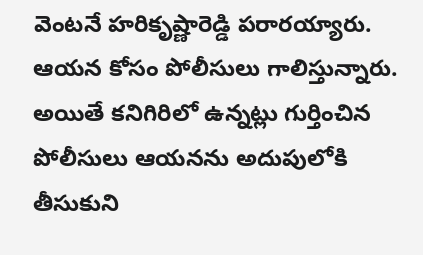వెంటనే హరికృష్ణారెడ్డి పరారయ్యారు. ఆయన కోసం పోలీసులు గాలిస్తున్నారు. అయితే కనిగిరిలో ఉన్నట్లు గుర్తించిన పోలీసులు ఆయనను అదుపులోకి తీసుకుని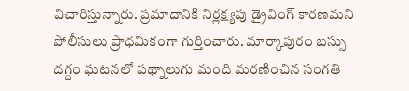విచారిస్తున్నారు. ప్రమాదానికి నిర్లక్ష్యపు డ్రైవింగ్ కారణమని పోలీసులు ప్రాధమికంగా గుర్తించారు. మార్కాపురం బస్సు దగ్దం ఘటనలో పథ్నాలుగు మంది మరణించిన సంగతి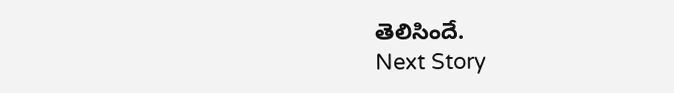తెలిసిందే.
Next Story